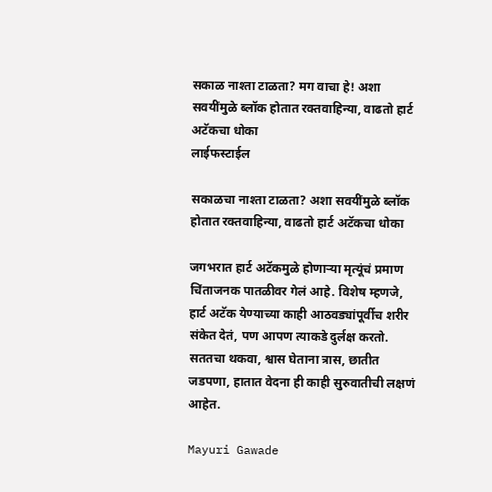सकाळ नाश्ता टाळता? मग वाचा हे! अशा सवयींमुळे ब्लॉक होतात रक्तवाहिन्या, वाढतो हार्ट अटॅकचा धोका
लाईफस्टाईल

सकाळचा नाश्ता टाळता? अशा सवयींमुळे ब्लॉक होतात रक्तवाहिन्या, वाढतो हार्ट अटॅकचा धोका

जगभरात हार्ट अटॅकमुळे होणाऱ्या मृत्यूंचं प्रमाण चिंताजनक पातळीवर गेलं आहे. विशेष म्हणजे, हार्ट अटॅक येण्याच्या काही आठवड्यांपूर्वीच शरीर संकेत देतं, पण आपण त्याकडे दुर्लक्ष करतो. सततचा थकवा, श्वास घेताना त्रास, छातीत जडपणा, हातात वेदना ही काही सुरुवातीची लक्षणं आहेत.

Mayuri Gawade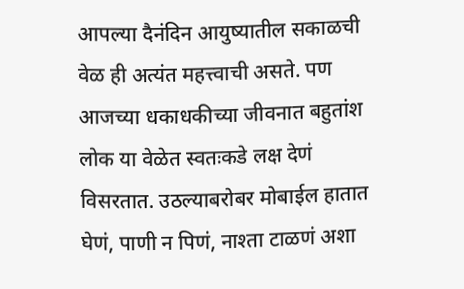आपल्या दैनंदिन आयुष्यातील सकाळची वेळ ही अत्यंत महत्त्वाची असते. पण आजच्या धकाधकीच्या जीवनात बहुतांश लोक या वेळेत स्वतःकडे लक्ष देणं विसरतात. उठल्याबरोबर मोबाईल हातात घेणं, पाणी न पिणं, नाश्ता टाळणं अशा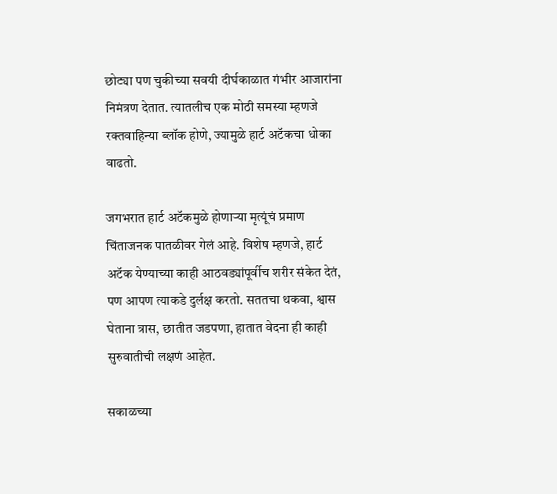छोट्या पण चुकीच्या सवयी दीर्घकाळात गंभीर आजारांना निमंत्रण देतात. त्यातलीच एक मोठी समस्या म्हणजे रक्तवाहिन्या ब्लॉक होणे, ज्यामुळे हार्ट अटॅकचा धोका वाढतो.

जगभरात हार्ट अटॅकमुळे होणाऱ्या मृत्यूंचं प्रमाण चिंताजनक पातळीवर गेलं आहे. विशेष म्हणजे, हार्ट अटॅक येण्याच्या काही आठवड्यांपूर्वीच शरीर संकेत देतं, पण आपण त्याकडे दुर्लक्ष करतो. सततचा थकवा, श्वास घेताना त्रास, छातीत जडपणा, हातात वेदना ही काही सुरुवातीची लक्षणं आहेत.

सकाळच्या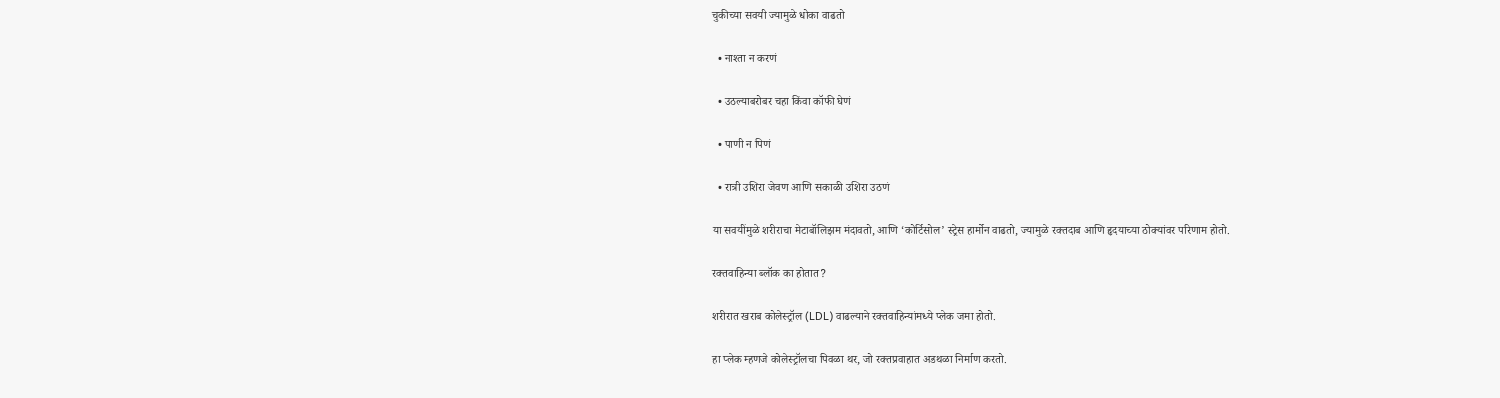चुकीच्या सवयी ज्यामुळे धोका वाढतो

  • नाश्ता न करणं

  • उठल्याबरोबर चहा किंवा कॉफी घेणं

  • पाणी न पिणं

  • रात्री उशिरा जेवण आणि सकाळी उशिरा उठणं

या सवयींमुळे शरीराचा मेटाबॉलिझम मंदावतो, आणि ‘कोर्टिसोल’ स्ट्रेस हार्मोन वाढतो, ज्यामुळे रक्तदाब आणि हृदयाच्या ठोक्यांवर परिणाम होतो.

रक्तवाहिन्या ब्लॉक का होतात?

शरीरात खराब कोलेस्ट्रॉल (LDL) वाढल्याने रक्तवाहिन्यांमध्ये प्लेक जमा होतो.

हा प्लेक म्हणजे कोलेस्ट्रॉलचा पिवळा थर, जो रक्तप्रवाहात अडथळा निर्माण करतो.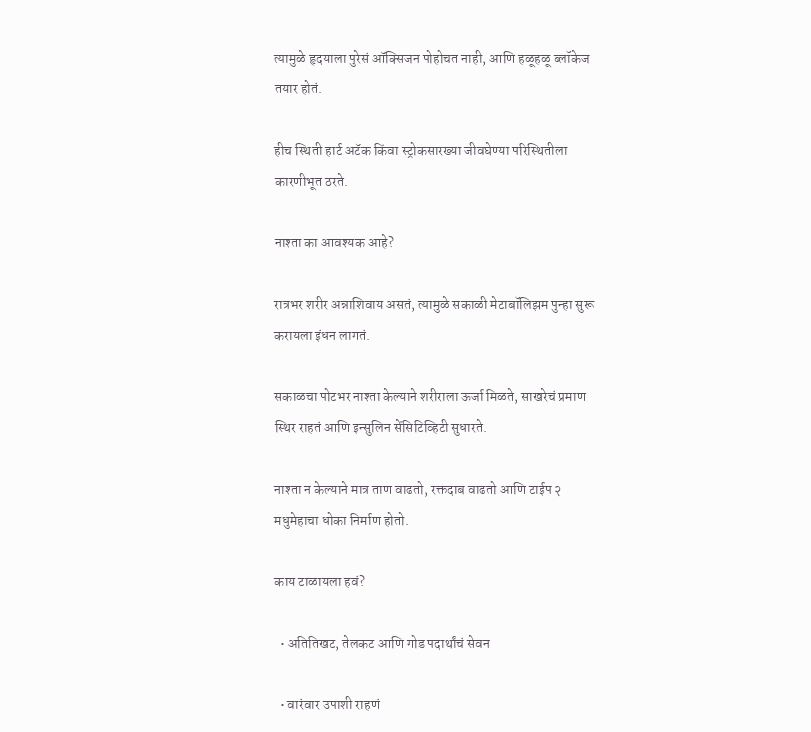त्यामुळे हृदयाला पुरेसं ऑक्सिजन पोहोचत नाही, आणि हळूहळू ब्लॉकेज तयार होतं.

हीच स्थिती हार्ट अटॅक किंवा स्ट्रोकसारख्या जीवघेण्या परिस्थितीला कारणीभूत ठरते.

नाश्ता का आवश्यक आहे?

रात्रभर शरीर अन्नाशिवाय असतं, त्यामुळे सकाळी मेटाबॉलिझम पुन्हा सुरू करायला इंधन लागतं.

सकाळचा पोटभर नाश्ता केल्याने शरीराला ऊर्जा मिळते, साखरेचं प्रमाण स्थिर राहतं आणि इन्सुलिन सेंसिटिव्हिटी सुधारते.

नाश्ता न केल्याने मात्र ताण वाढतो, रक्तदाब वाढतो आणि टाईप २ मधुमेहाचा धोका निर्माण होतो.

काय टाळायला हवं?

  • अतितिखट, तेलकट आणि गोड पदार्थांचं सेवन

  • वारंवार उपाशी राहणं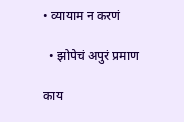• व्यायाम न करणं

  • झोपेचं अपुरं प्रमाण

काय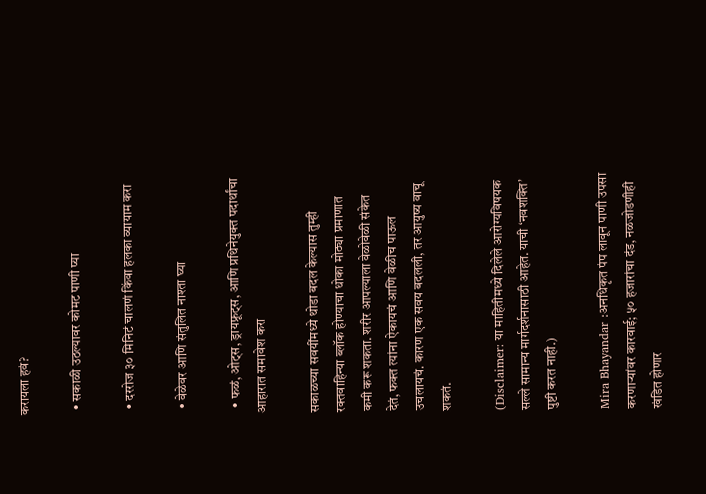करायला हवं?

  • सकाळी उठल्यावर कोमट पाणी प्या

  • दररोज ३० मिनिटं चालणं किंवा हलका व्यायाम करा

  • वेळेवर आणि संतुलित नाश्ता घ्या

  • फळं, ओट्स, ड्रायफ्रूट्स, आणि प्रथिनेयुक्त पदार्थांचा आहारात समावेश करा

सकाळच्या सवयींमध्ये थोडा बदल केल्यास तुम्ही रक्तवाहिन्या ब्लॉक होण्याचा धोका मोठ्या प्रमाणात कमी करू शकता. शरीर आपल्याला वेळोवेळी संकेत देतं, फक्त त्यांना ऐकायचं आणि वेळीच पाऊल उचलायचं. कारण एक सवय बदलली, तर आयुष्य वाचू शकतं.

(Disclaimer: या माहितीमध्ये दिलेले आरोग्यविषयक सल्ले सामान्य मार्गदर्शनासाठी आहेत. याची ‘नवशक्ति’ पुष्टी करत नाही.)

Mira Bhayandar :अनधिकृत पंप लावून पाणी उपसा करणाऱ्यांवर कारवाई; ५० हजारांचा दंड, नळजोडणीही खंडित होणार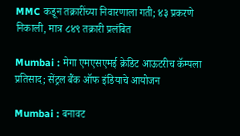MMC कडून तक्रारींच्या निवारणाला गती; ४३ प्रकरणे निकाली, मात्र ८४९ तक्रारी प्रलंबित

Mumbai : मेगा एमएसएमई क्रेडिट आऊटरीच कॅम्पला प्रतिसाद; सेंट्रल बैंक ऑफ इंडियाचे आयोजन

Mumbai : बनावट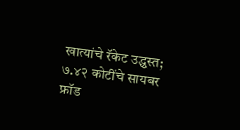खात्यांचे रॅकेट उद्ध्वस्त; ७.४२ कोटींचे सायबर फ्रॉड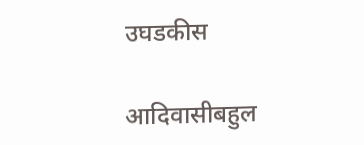उघडकीस

आदिवासीबहुल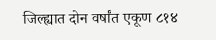जिल्ह्यात दोन वर्षांत एकूण ८१४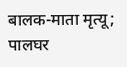बालक-माता मृत्यू; पालघर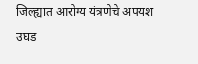जिल्ह्यात आरोग्य यंत्रणेचे अपयश उघड